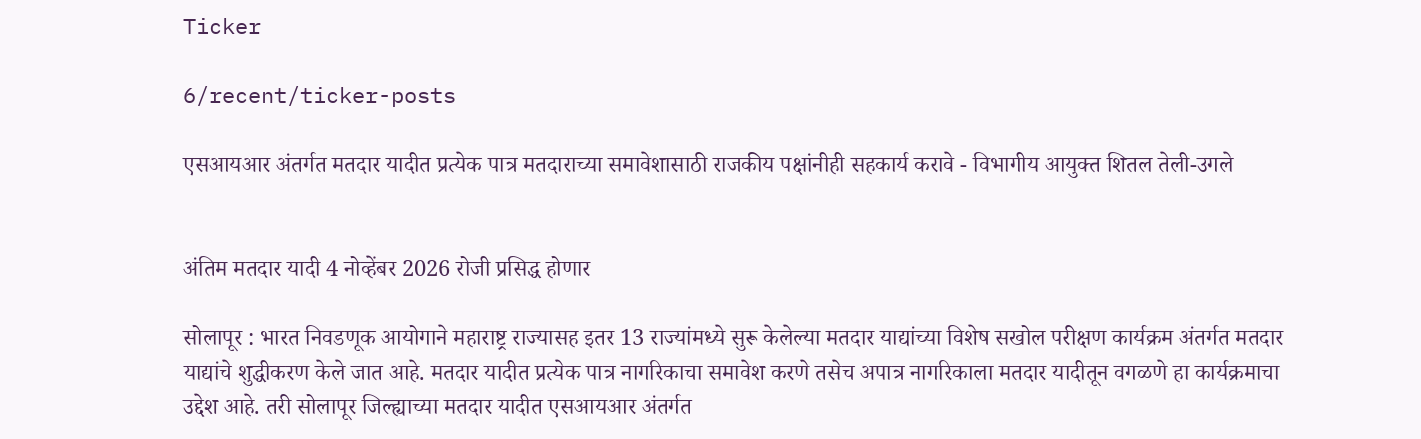Ticker

6/recent/ticker-posts

एसआयआर अंतर्गत मतदार यादीत प्रत्येक पात्र मतदाराच्या समावेशासाठी राजकीय पक्षांनीही सहकार्य करावे - विभागीय आयुक्त शितल तेली-उगले


अंतिम मतदार यादी 4 नोव्हेंबर 2026 रोजी प्रसिद्ध होणार

सोलापूर : भारत निवडणूक आयोगाने महाराष्ट्र राज्यासह इतर 13 राज्यांमध्ये सुरू केलेल्या मतदार याद्यांच्या विशेष सखोल परीक्षण कार्यक्रम अंतर्गत मतदार याद्यांचे शुद्धीकरण केले जात आहे. मतदार यादीत प्रत्येक पात्र नागरिकाचा समावेश करणे तसेच अपात्र नागरिकाला मतदार यादीतून वगळणे हा कार्यक्रमाचा उद्देश आहे. तरी सोलापूर जिल्ह्याच्या मतदार यादीत एसआयआर अंतर्गत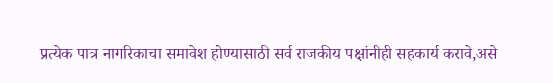प्रत्येक पात्र नागरिकाचा समावेश होण्यासाठी सर्व राजकीय पक्षांनीही सहकार्य करावे,असे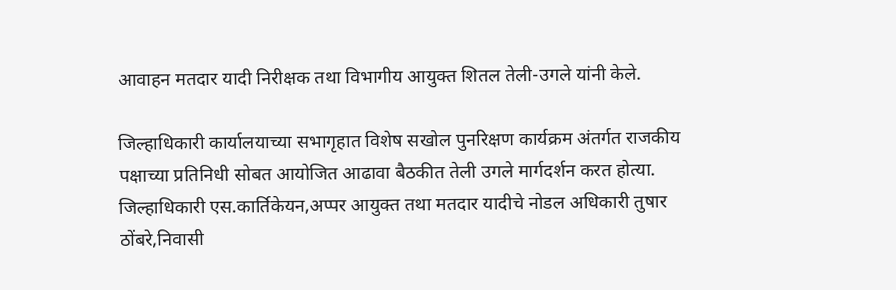आवाहन मतदार यादी निरीक्षक तथा विभागीय आयुक्त शितल तेली-उगले यांनी केले.

जिल्हाधिकारी कार्यालयाच्या सभागृहात विशेष सखोल पुनरिक्षण कार्यक्रम अंतर्गत राजकीय पक्षाच्या प्रतिनिधी सोबत आयोजित आढावा बैठकीत तेली उगले मार्गदर्शन करत होत्या. जिल्हाधिकारी एस.कार्तिकेयन,अप्पर आयुक्त तथा मतदार यादीचे नोडल अधिकारी तुषार ठोंबरे,निवासी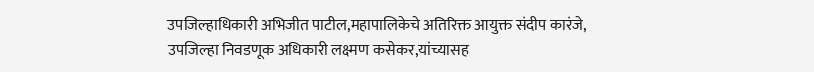उपजिल्हाधिकारी अभिजीत पाटील,महापालिकेचे अतिरिक्त आयुक्त संदीप कारंजे, उपजिल्हा निवडणूक अधिकारी लक्ष्मण कसेकर,यांच्यासह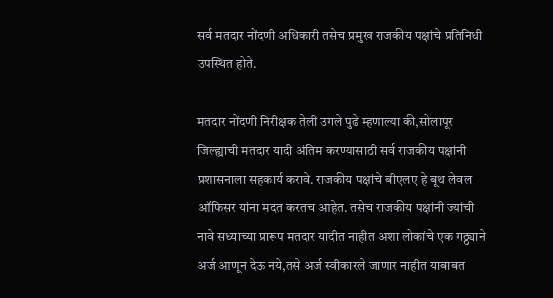सर्व मतदार नोंदणी अधिकारी तसेच प्रमुख राजकीय पक्षांचे प्रतिनिधी उपस्थित होते.

मतदार नोंदणी निरीक्षक तेली उगले पुढे म्हणाल्या की,सोलापूर जिल्ह्याची मतदार यादी अंतिम करण्यासाठी सर्व राजकीय पक्षांनी प्रशासनाला सहकार्य करावे. राजकीय पक्षांचे बीएलए हे बूथ लेवल ऑफिसर यांना मदत करतच आहेत. तसेच राजकीय पक्षांनी ज्यांची नावे सध्याच्या प्रारूप मतदार यादीत नाहीत अशा लोकांचे एक गठ्ठ्याने अर्ज आणून देऊ नये,तसे अर्ज स्वीकारले जाणार नाहीत याबाबत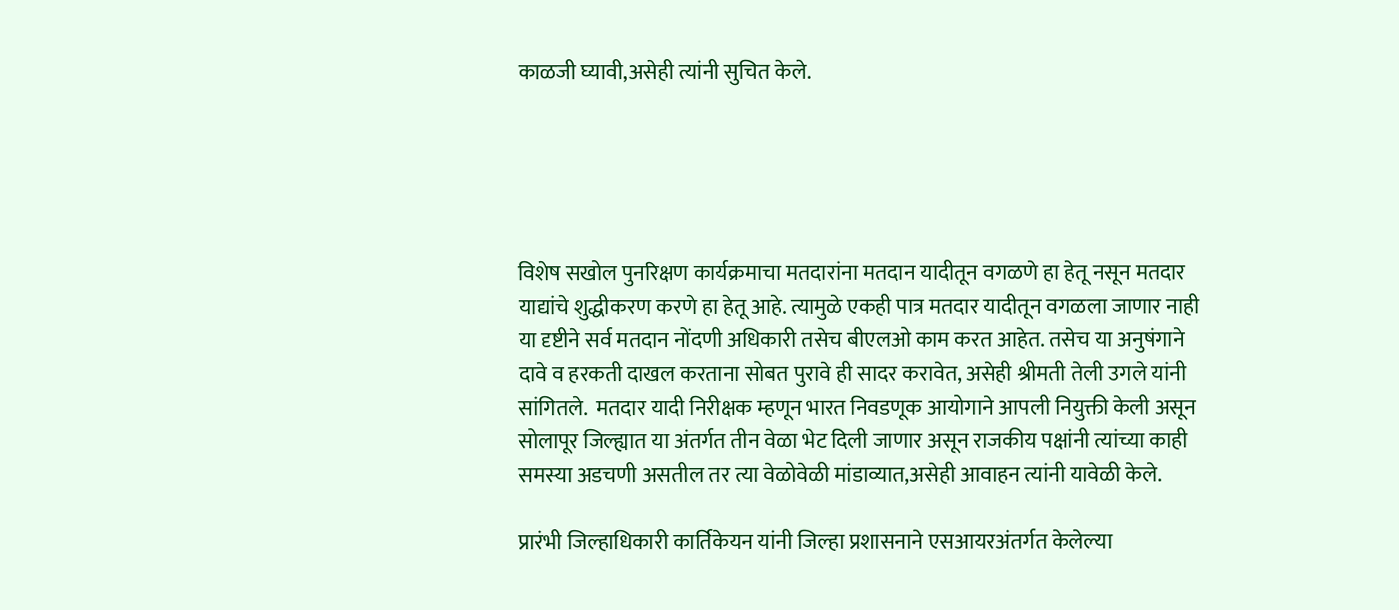काळजी घ्यावी,असेही त्यांनी सुचित केले.





विशेष सखोल पुनरिक्षण कार्यक्रमाचा मतदारांना मतदान यादीतून वगळणे हा हेतू नसून मतदार याद्यांचे शुद्धीकरण करणे हा हेतू आहे. त्यामुळे एकही पात्र मतदार यादीतून वगळला जाणार नाही या दृष्टीने सर्व मतदान नोंदणी अधिकारी तसेच बीएलओ काम करत आहेत. तसेच या अनुषंगाने दावे व हरकती दाखल करताना सोबत पुरावे ही सादर करावेत, असेही श्रीमती तेली उगले यांनी सांगितले.  मतदार यादी निरीक्षक म्हणून भारत निवडणूक आयोगाने आपली नियुक्ती केली असून सोलापूर जिल्ह्यात या अंतर्गत तीन वेळा भेट दिली जाणार असून राजकीय पक्षांनी त्यांच्या काही समस्या अडचणी असतील तर त्या वेळोवेळी मांडाव्यात,असेही आवाहन त्यांनी यावेळी केले.

प्रारंभी जिल्हाधिकारी कार्तिकेयन यांनी जिल्हा प्रशासनाने एसआयरअंतर्गत केलेल्या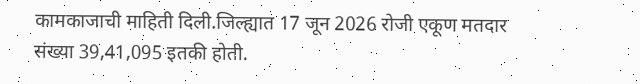कामकाजाची माहिती दिली.जिल्ह्यात 17 जून 2026 रोजी एकूण मतदार संख्या 39,41,095 इतकी होती.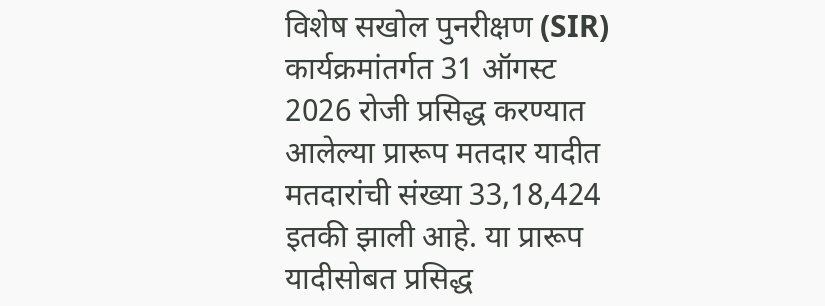विशेष सखोल पुनरीक्षण (SIR) कार्यक्रमांतर्गत 31 ऑगस्ट 2026 रोजी प्रसिद्ध करण्यात आलेल्या प्रारूप मतदार यादीत मतदारांची संख्या 33,18,424 इतकी झाली आहे. या प्रारूप यादीसोबत प्रसिद्ध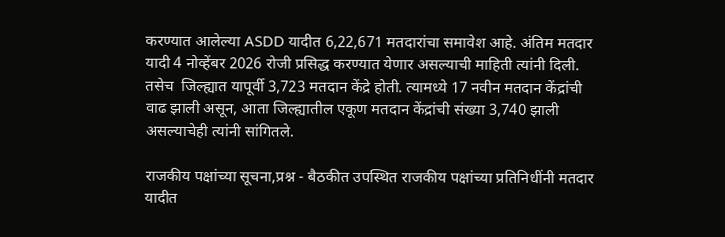करण्यात आलेल्या ASDD यादीत 6,22,671 मतदारांचा समावेश आहे. अंतिम मतदार यादी 4 नोव्हेंबर 2026 रोजी प्रसिद्ध करण्यात येणार असल्याची माहिती त्यांनी दिली. तसेच  जिल्ह्यात यापूर्वी 3,723 मतदान केंद्रे होती. त्यामध्ये 17 नवीन मतदान केंद्रांची वाढ झाली असून, आता जिल्ह्यातील एकूण मतदान केंद्रांची संख्या 3,740 झाली असल्याचेही त्यांनी सांगितले.

राजकीय पक्षांच्या सूचना,प्रश्न - बैठकीत उपस्थित राजकीय पक्षांच्या प्रतिनिधींनी मतदार यादीत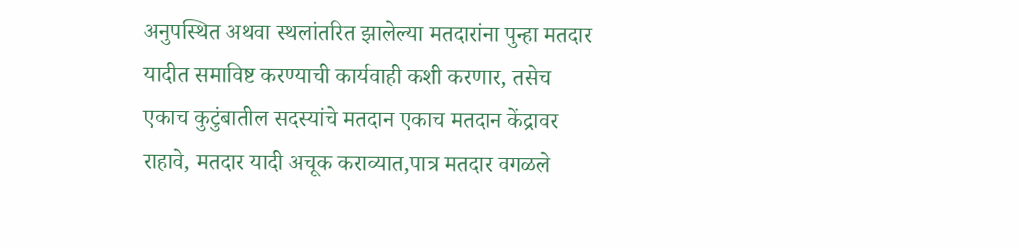अनुपस्थित अथवा स्थलांतरित झालेल्या मतदारांना पुन्हा मतदार यादीत समाविष्ट करण्याची कार्यवाही कशी करणार, तसेच एकाच कुटुंबातील सदस्यांचे मतदान एकाच मतदान केंद्रावर राहावे, मतदार यादी अचूक कराव्यात,पात्र मतदार वगळले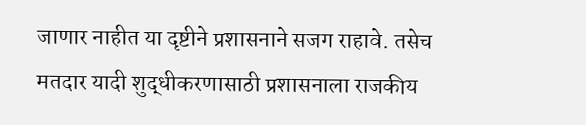जाणार नाहीत या दृष्टीने प्रशासनाने सजग राहावे. तसेच मतदार यादी शुद्धीकरणासाठी प्रशासनाला राजकीय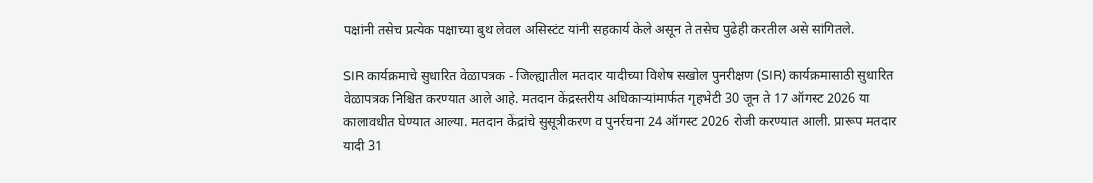पक्षांनी तसेच प्रत्येक पक्षाच्या बुथ लेवल असिस्टंट यांनी सहकार्य केले असून ते तसेच पुढेही करतील असे सांगितले.

SIR कार्यक्रमाचे सुधारित वेळापत्रक - जिल्ह्यातील मतदार यादीच्या विशेष सखोल पुनरीक्षण (SIR) कार्यक्रमासाठी सुधारित वेळापत्रक निश्चित करण्यात आले आहे. मतदान केंद्रस्तरीय अधिकाऱ्यांमार्फत गृहभेटी 30 जून ते 17 ऑगस्ट 2026 या कालावधीत घेण्यात आल्या. मतदान केंद्रांचे सुसूत्रीकरण व पुनर्रचना 24 ऑगस्ट 2026 रोजी करण्यात आली. प्रारूप मतदार यादी 31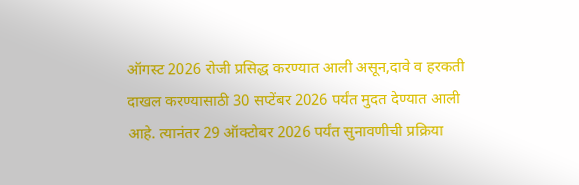ऑगस्ट 2026 रोजी प्रसिद्ध करण्यात आली असून,दावे व हरकती दाखल करण्यासाठी 30 सप्टेंबर 2026 पर्यंत मुदत देण्यात आली आहे. त्यानंतर 29 ऑक्टोबर 2026 पर्यंत सुनावणीची प्रक्रिया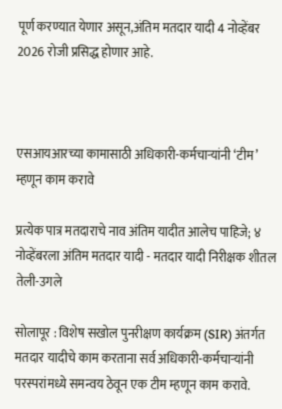पूर्ण करण्यात येणार असून,अंतिम मतदार यादी 4 नोव्हेंबर 2026 रोजी प्रसिद्ध होणार आहे.



एसआयआरच्या कामासाठी अधिकारी-कर्मचाऱ्यांनी ‘टीम’ म्हणून काम करावे

प्रत्येक पात्र मतदाराचे नाव अंतिम यादीत आलेच पाहिजे; ४ नोव्हेंबरला अंतिम मतदार यादी - मतदार यादी निरीक्षक शीतल तेली-उगले

सोलापूर : विशेष सखोल पुनरीक्षण कार्यक्रम (SIR) अंतर्गत मतदार यादीचे काम करताना सर्व अधिकारी-कर्मचाऱ्यांनी परस्परांमध्ये समन्वय ठेवून एक टीम म्हणून काम करावे.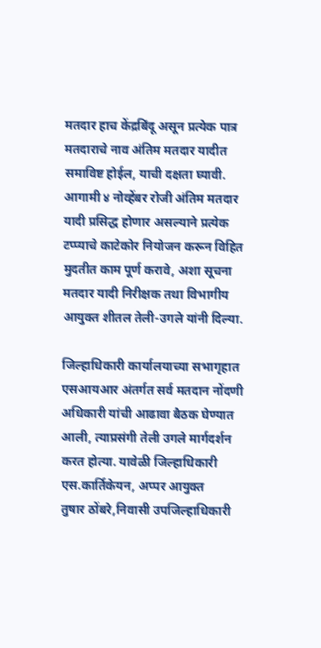मतदार हाच केंद्रबिंदू असून प्रत्येक पात्र मतदाराचे नाव अंतिम मतदार यादीत समाविष्ट होईल, याची दक्षता घ्यावी. आगामी ४ नोव्हेंबर रोजी अंतिम मतदार यादी प्रसिद्ध होणार असल्याने प्रत्येक टप्प्याचे काटेकोर नियोजन करून विहित मुदतीत काम पूर्ण करावे, अशा सूचना मतदार यादी निरीक्षक तथा विभागीय आयुक्त शीतल तेली-उगले यांनी दिल्या.

जिल्हाधिकारी कार्यालयाच्या सभागृहात एसआयआर अंतर्गत सर्व मतदान नोंदणी अधिकारी यांची आढावा बैठक घेण्यात आली, त्याप्रसंगी तेली उगले मार्गदर्शन करत होत्या. यावेळी जिल्हाधिकारी एस.कार्तिकेयन, अप्पर आयुक्त
तुषार ठोंबरे,निवासी उपजिल्हाधिकारी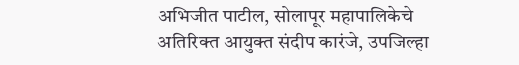अभिजीत पाटील, सोलापूर महापालिकेचे अतिरिक्त आयुक्त संदीप कारंजे, उपजिल्हा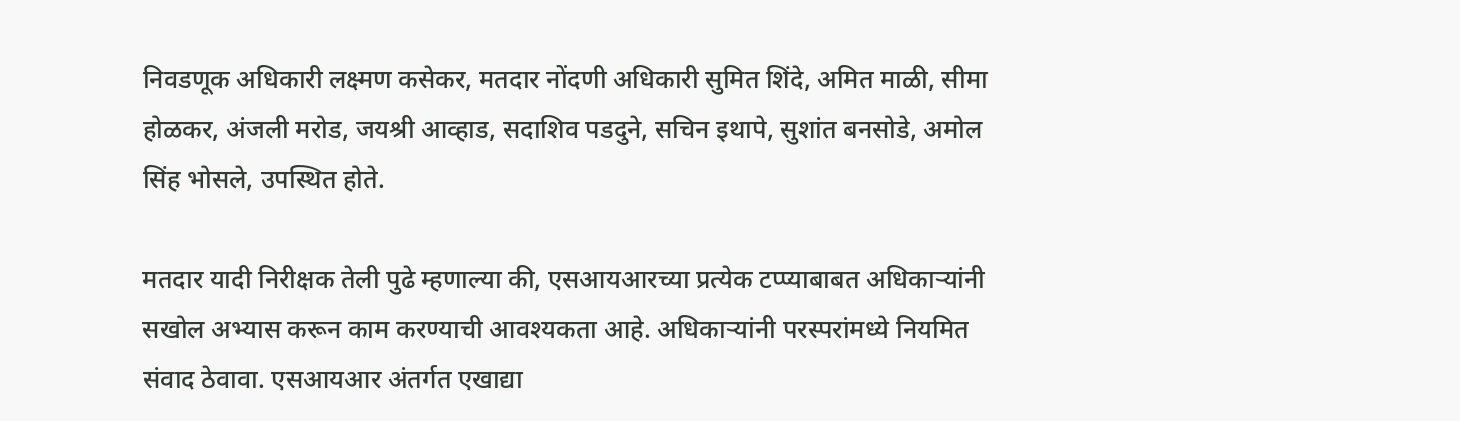निवडणूक अधिकारी लक्ष्मण कसेकर, मतदार नोंदणी अधिकारी सुमित शिंदे, अमित माळी, सीमा होळकर, अंजली मरोड, जयश्री आव्हाड, सदाशिव पडदुने, सचिन इथापे, सुशांत बनसोडे, अमोल सिंह भोसले, उपस्थित होते.

मतदार यादी निरीक्षक तेली पुढे म्हणाल्या की, एसआयआरच्या प्रत्येक टप्प्याबाबत अधिकाऱ्यांनी सखोल अभ्यास करून काम करण्याची आवश्यकता आहे. अधिकाऱ्यांनी परस्परांमध्ये नियमित संवाद ठेवावा. एसआयआर अंतर्गत एखाद्या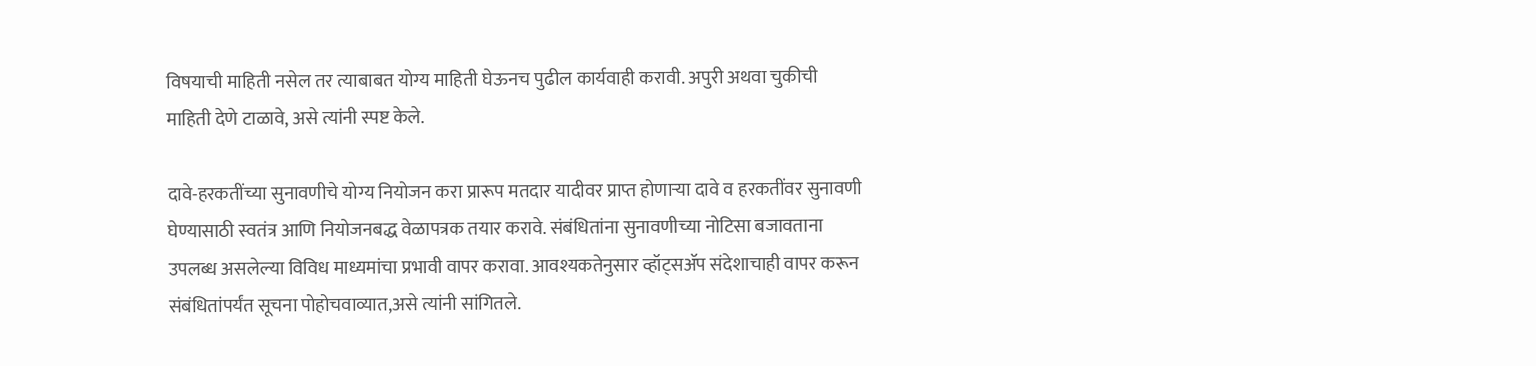विषयाची माहिती नसेल तर त्याबाबत योग्य माहिती घेऊनच पुढील कार्यवाही करावी. अपुरी अथवा चुकीची माहिती देणे टाळावे, असे त्यांनी स्पष्ट केले.

दावे-हरकतींच्या सुनावणीचे योग्य नियोजन करा प्रारूप मतदार यादीवर प्राप्त होणाऱ्या दावे व हरकतींवर सुनावणी घेण्यासाठी स्वतंत्र आणि नियोजनबद्ध वेळापत्रक तयार करावे. संबंधितांना सुनावणीच्या नोटिसा बजावताना उपलब्ध असलेल्या विविध माध्यमांचा प्रभावी वापर करावा. आवश्यकतेनुसार व्हॉट्सॲप संदेशाचाही वापर करून संबंधितांपर्यंत सूचना पोहोचवाव्यात,असे त्यांनी सांगितले.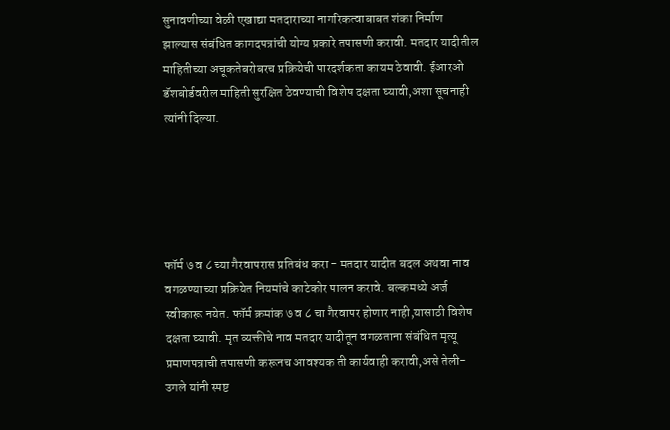सुनावणीच्या वेळी एखाद्या मतदाराच्या नागरिकत्वाबाबत शंका निर्माण झाल्यास संबंधित कागदपत्रांची योग्य प्रकारे तपासणी करावी. मतदार यादीतील माहितीच्या अचूकतेबरोबरच प्रक्रियेची पारदर्शकता कायम ठेवावी. ईआरओ डॅशबोर्डवरील माहिती सुरक्षित ठेवण्याची विशेष दक्षता घ्यावी,अशा सूचनाही त्यांनी दिल्या.





फॉर्म ७ व ८ च्या गैरवापरास प्रतिबंध करा - मतदार यादीत बदल अथवा नाव वगळण्याच्या प्रक्रियेत नियमांचे काटेकोर पालन करावे. बल्कमध्ये अर्ज स्वीकारू नयेत. फॉर्म क्रमांक ७ व ८ चा गैरवापर होणार नाही,यासाठी विशेष दक्षता घ्यावी. मृत व्यक्तीचे नाव मतदार यादीतून वगळताना संबंधित मृत्यू प्रमाणपत्राची तपासणी करूनच आवश्यक ती कार्यवाही करावी,असे तेली-उगले यांनी स्पष्ट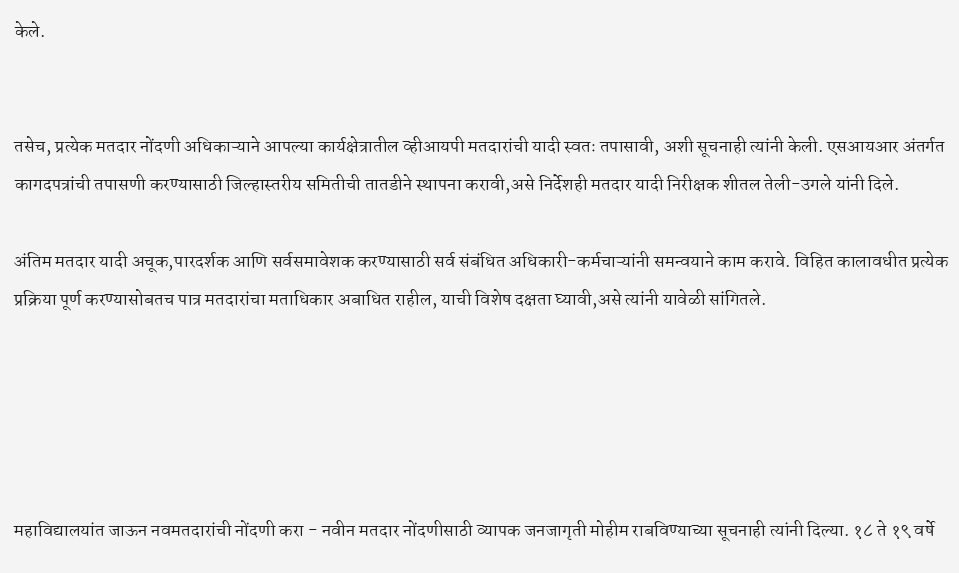केले.


तसेच, प्रत्येक मतदार नोंदणी अधिकाऱ्याने आपल्या कार्यक्षेत्रातील व्हीआयपी मतदारांची यादी स्वतः तपासावी, अशी सूचनाही त्यांनी केली. एसआयआर अंतर्गत कागदपत्रांची तपासणी करण्यासाठी जिल्हास्तरीय समितीची तातडीने स्थापना करावी,असे निर्देशही मतदार यादी निरीक्षक शीतल तेली-उगले यांनी दिले.

अंतिम मतदार यादी अचूक,पारदर्शक आणि सर्वसमावेशक करण्यासाठी सर्व संबंधित अधिकारी-कर्मचाऱ्यांनी समन्वयाने काम करावे. विहित कालावधीत प्रत्येक प्रक्रिया पूर्ण करण्यासोबतच पात्र मतदारांचा मताधिकार अबाधित राहील, याची विशेष दक्षता घ्यावी,असे त्यांनी यावेळी सांगितले.





महाविद्यालयांत जाऊन नवमतदारांची नोंदणी करा - नवीन मतदार नोंदणीसाठी व्यापक जनजागृती मोहीम राबविण्याच्या सूचनाही त्यांनी दिल्या. १८ ते १९ वर्षे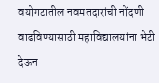वयोगटातील नवमतदारांची नोंदणी वाढविण्यासाठी महाविद्यालयांना भेटी देऊन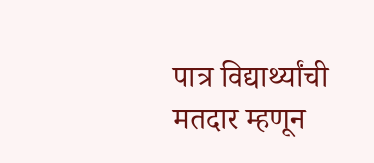पात्र विद्यार्थ्यांची मतदार म्हणून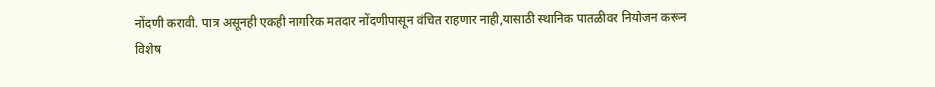नोंदणी करावी. पात्र असूनही एकही नागरिक मतदार नोंदणीपासून वंचित राहणार नाही,यासाठी स्थानिक पातळीवर नियोजन करून विशेष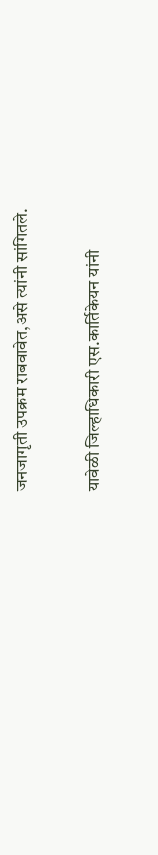जनजागृती उपक्रम राबवावेत,असे त्यांनी सांगितले.

यावेळी जिल्हाधिकारी एस.कार्तिकेयन यांनी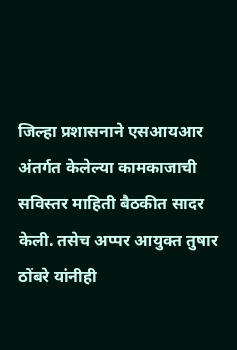जिल्हा प्रशासनाने एसआयआर अंतर्गत केलेल्या कामकाजाची सविस्तर माहिती बैठकीत सादर केली. तसेच अप्पर आयुक्त तुषार ठोंबरे यांनीही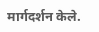मार्गदर्शन केले.